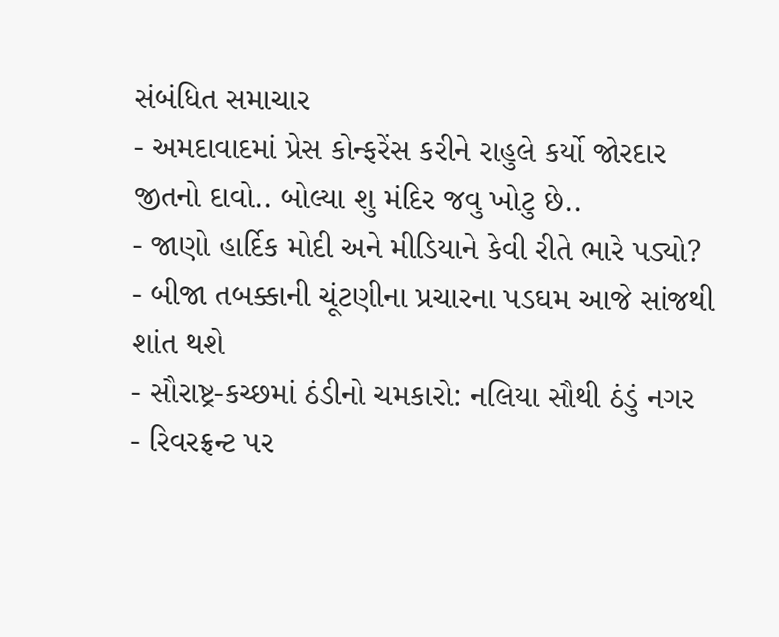સંબંધિત સમાચાર
- અમદાવાદમાં પ્રેસ કોન્ફરેંસ કરીને રાહુલે કર્યો જોરદાર જીતનો દાવો.. બોલ્યા શુ મંદિર જવુ ખોટુ છે..
- જાણો હાર્દિક મોદી અને મીડિયાને કેવી રીતે ભારે પડ્યો?
- બીજા તબક્કાની ચૂંટણીના પ્રચારના પડઘમ આજે સાંજથી શાંત થશે
- સૌરાષ્ટ્ર-કચ્છમાં ઠંડીનો ચમકારો: નલિયા સૌથી ઠંડું નગર
- રિવરફ્રન્ટ પર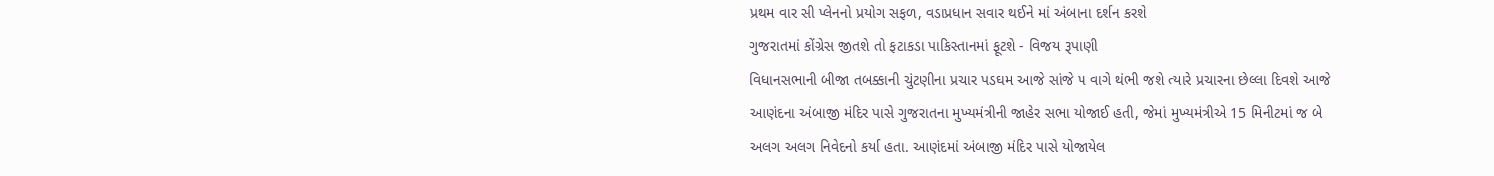પ્રથમ વાર સી પ્લેનનો પ્રયોગ સફળ, વડાપ્રધાન સવાર થઈને માં અંબાના દર્શન કરશે
ગુજરાતમાં કોંગ્રેસ જીતશે તો ફટાકડા પાકિસ્તાનમાં ફૂટશે - વિજય રૂપાણી
વિધાનસભાની બીજા તબક્કાની ચુંટણીના પ્રચાર પડઘમ આજે સાંજે ૫ વાગે થંભી જશે ત્યારે પ્રચારના છેલ્લા દિવશે આજે આણંદના અંબાજી મંદિર પાસે ગુજરાતના મુખ્યમંત્રીની જાહેર સભા યોજાઈ હતી, જેમાં મુખ્યમંત્રીએ 15 મિનીટમાં જ બે અલગ અલગ નિવેદનો કર્યા હતા. આણંદમાં અંબાજી મંદિર પાસે યોજાયેલ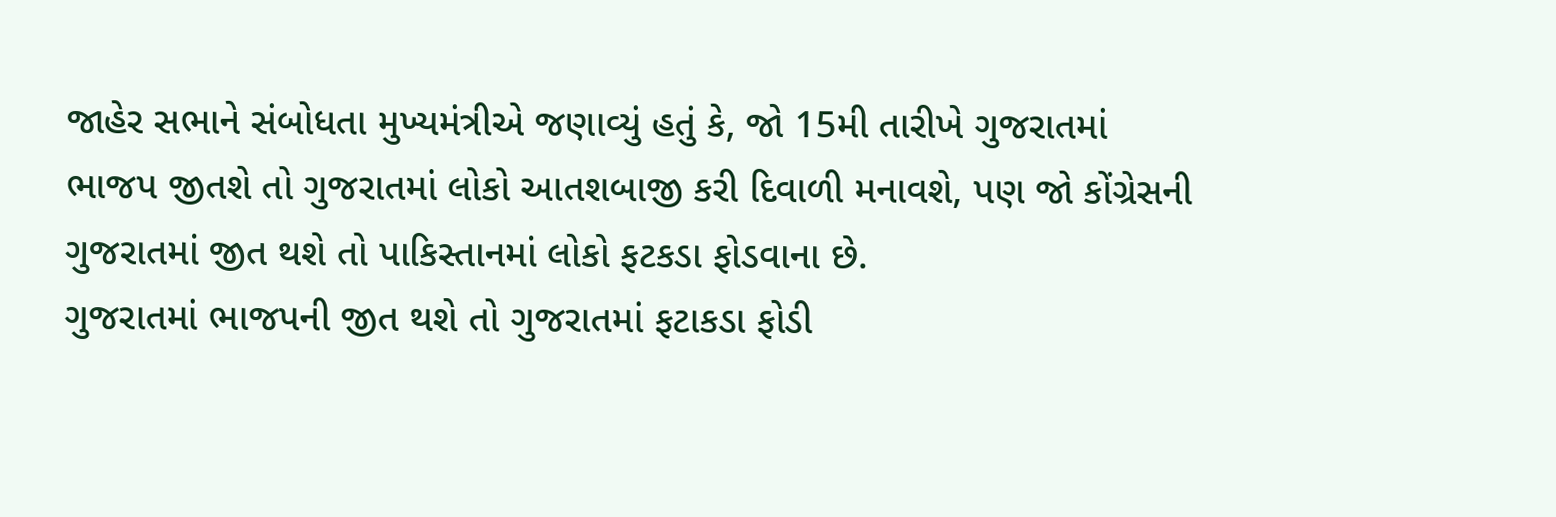જાહેર સભાને સંબોધતા મુખ્યમંત્રીએ જણાવ્યું હતું કે, જો 15મી તારીખે ગુજરાતમાં ભાજપ જીતશે તો ગુજરાતમાં લોકો આતશબાજી કરી દિવાળી મનાવશે, પણ જો કોંગ્રેસની ગુજરાતમાં જીત થશે તો પાકિસ્તાનમાં લોકો ફટકડા ફોડવાના છે.
ગુજરાતમાં ભાજપની જીત થશે તો ગુજરાતમાં ફટાકડા ફોડી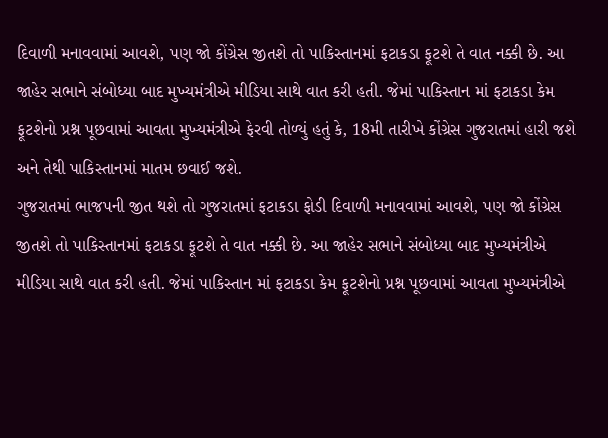દિવાળી મનાવવામાં આવશે, પણ જો કોંગ્રેસ જીતશે તો પાકિસ્તાનમાં ફટાકડા ફૂટશે તે વાત નક્કી છે. આ જાહેર સભાને સંબોધ્યા બાદ મુખ્યમંત્રીએ મીડિયા સાથે વાત કરી હતી. જેમાં પાકિસ્તાન માં ફટાકડા કેમ ફૂટશેનો પ્રશ્ન પૂછવામાં આવતા મુખ્યમંત્રીએ ફેરવી તોળ્યું હતું કે, 18મી તારીખે કોંગ્રેસ ગુજરાતમાં હારી જશે અને તેથી પાકિસ્તાનમાં માતમ છવાઈ જશે.
ગુજરાતમાં ભાજપની જીત થશે તો ગુજરાતમાં ફટાકડા ફોડી દિવાળી મનાવવામાં આવશે, પણ જો કોંગ્રેસ જીતશે તો પાકિસ્તાનમાં ફટાકડા ફૂટશે તે વાત નક્કી છે. આ જાહેર સભાને સંબોધ્યા બાદ મુખ્યમંત્રીએ મીડિયા સાથે વાત કરી હતી. જેમાં પાકિસ્તાન માં ફટાકડા કેમ ફૂટશેનો પ્રશ્ન પૂછવામાં આવતા મુખ્યમંત્રીએ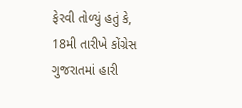ફેરવી તોળ્યું હતું કે, 18મી તારીખે કોંગ્રેસ ગુજરાતમાં હારી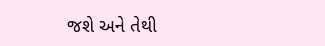જશે અને તેથી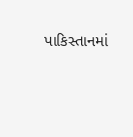પાકિસ્તાનમાં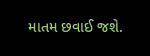માતમ છવાઈ જશે.